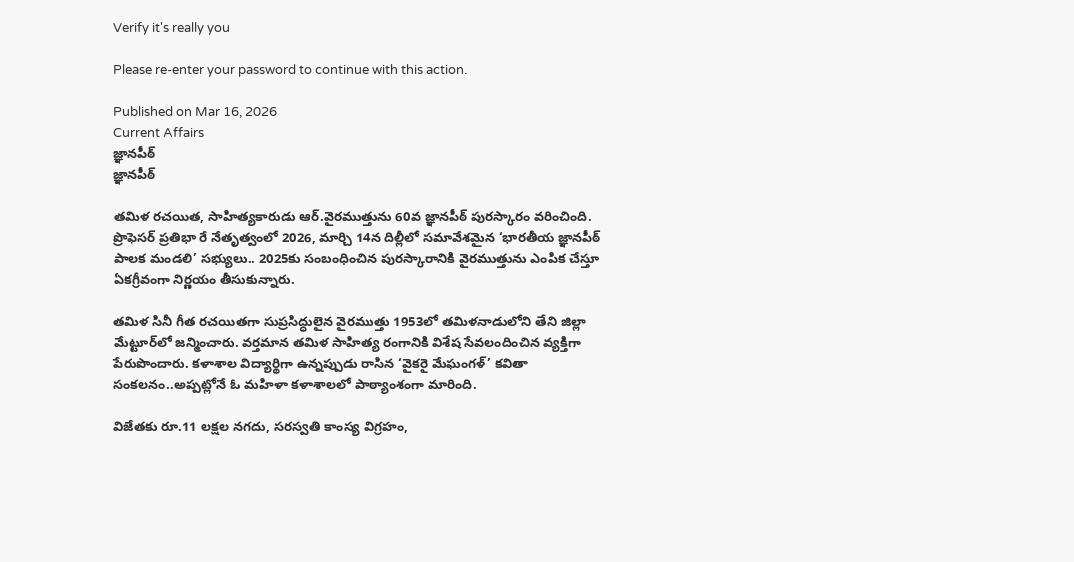Verify it's really you

Please re-enter your password to continue with this action.

Published on Mar 16, 2026
Current Affairs
జ్ఞానపీఠ్‌
జ్ఞానపీఠ్‌

తమిళ రచయిత, సాహిత్యకారుడు ఆర్‌.వైరముత్తును 60వ జ్ఞానపీఠ్‌ పురస్కారం వరించింది. ప్రొఫెసర్‌ ప్రతిభా రే నేతృత్వంలో 2026, మార్చి 14న దిల్లీలో సమావేశమైన ‘భారతీయ జ్ఞానపీఠ్‌ పాలక మండలి’ సభ్యులు.. 2025కు సంబంధించిన పురస్కారానికి వైరముత్తును ఎంపిక చేస్తూ ఏకగ్రీవంగా నిర్ణయం తీసుకున్నారు.

తమిళ సినీ గీత రచయితగా సుప్రసిద్ధులైన వైరముత్తు 1953లో తమిళనాడులోని తేని జిల్లా మేట్టూర్‌లో జన్మించారు. వర్తమాన తమిళ సాహిత్య రంగానికి విశేష సేవలందించిన వ్యక్తిగా పేరుపొందారు. కళాశాల విద్యార్థిగా ఉన్నప్పుడు రాసిన ‘వైకరై మేఘంగళ్‌’ కవితా సంకలనం..అప్పట్లోనే ఓ మహిళా కళాశాలలో పాఠ్యాంశంగా మారింది.

విజేతకు రూ.11 లక్షల నగదు, సరస్వతి కాంస్య విగ్రహం,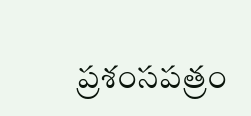ప్రశంసపత్రం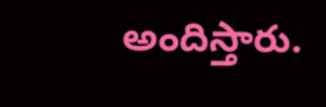అందిస్తారు.